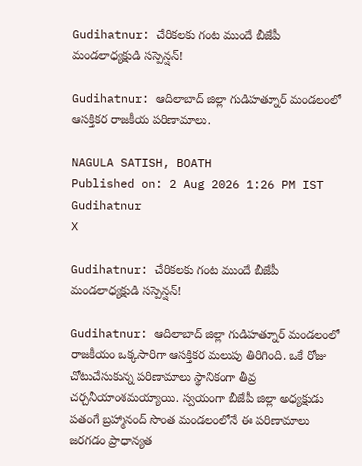Gudihatnur: చేరికలకు గంట ముందే బీజేపీ మండలాధ్యక్షుడి సస్పెన్షన్!

Gudihatnur: ఆదిలాబాద్ జిల్లా గుడిహత్నూర్ మండలంలో ఆసక్తికర రాజకీయ పరిణామాలు.

NAGULA SATISH, BOATH
Published on: 2 Aug 2026 1:26 PM IST
Gudihatnur
X

Gudihatnur: చేరికలకు గంట ముందే బీజేపీ మండలాధ్యక్షుడి సస్పెన్షన్!

Gudihatnur: ఆదిలాబాద్ జిల్లా గుడిహత్నూర్ మండలంలో రాజకీయం ఒక్కసారిగా ఆసక్తికర మలుపు తిరిగింది. ఒకే రోజు చోటుచేసుకున్న పరిణామాలు స్థానికంగా తీవ్ర చర్చనీయాంశమయ్యాయి. స్వయంగా బీజేపీ జిల్లా అధ్యక్షుడు పతంగే బ్రహ్మానంద్ సొంత మండలంలోనే ఈ పరిణామాలు జరగడం ప్రాధాన్యత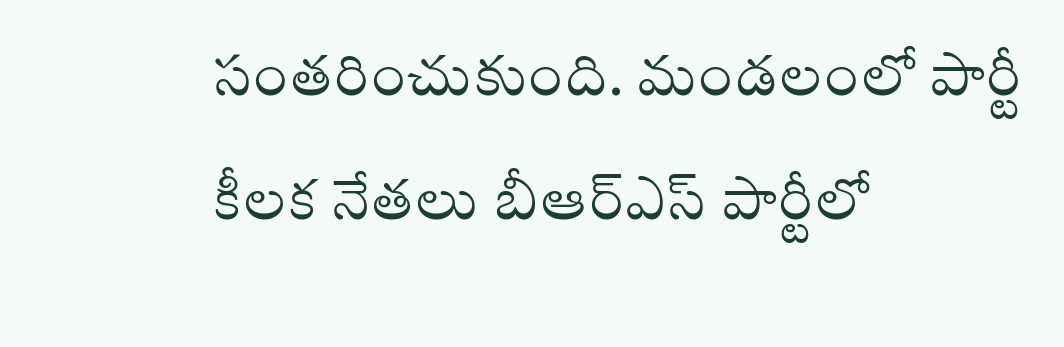సంతరించుకుంది. మండలంలో పార్టీ కీలక నేతలు బీఆర్ఎస్‌ పార్టీలో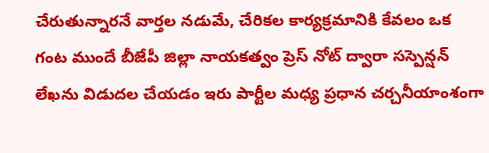చేరుతున్నారనే వార్తల నడుమే, చేరికల కార్యక్రమానికి కేవలం ఒక గంట ముందే బీజేపీ జిల్లా నాయకత్వం ప్రెస్ నోట్ ద్వారా సస్పెన్షన్ లేఖను విడుదల చేయడం ఇరు పార్టీల మధ్య ప్రధాన చర్చనీయాంశంగా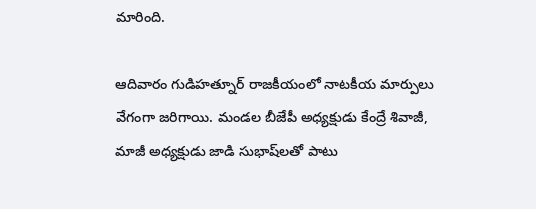మారింది.

ఆదివారం గుడిహత్నూర్ రాజకీయంలో నాటకీయ మార్పులు వేగంగా జరిగాయి. మండల బీజేపీ అధ్యక్షుడు కేంద్రే శివాజీ, మాజీ అధ్యక్షుడు జాడి సుభాష్‌లతో పాటు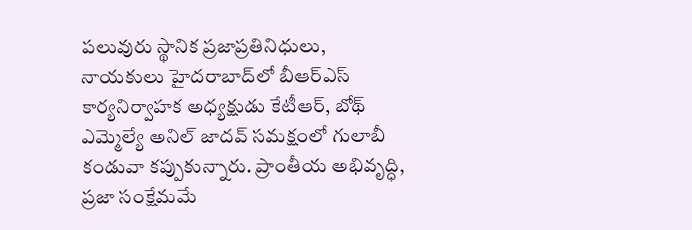పలువురు స్థానిక ప్రజాప్రతినిధులు, నాయకులు హైదరాబాద్‌లో బీఆర్ఎస్ కార్యనిర్వాహక అధ్యక్షుడు కేటీఆర్, బోథ్ ఎమ్మెల్యే అనిల్ జాదవ్ సమక్షంలో గులాబీ కండువా కప్పుకున్నారు. ప్రాంతీయ అభివృద్ధి, ప్రజా సంక్షేమమే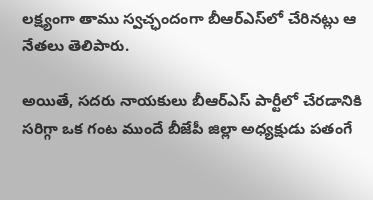లక్ష్యంగా తాము స్వచ్ఛందంగా బీఆర్ఎస్‌లో చేరినట్లు ఆ నేతలు తెలిపారు.

అయితే, సదరు నాయకులు బీఆర్ఎస్ పార్టీలో చేరడానికి సరిగ్గా ఒక గంట ముందే బీజేపీ జిల్లా అధ్యక్షుడు పతంగే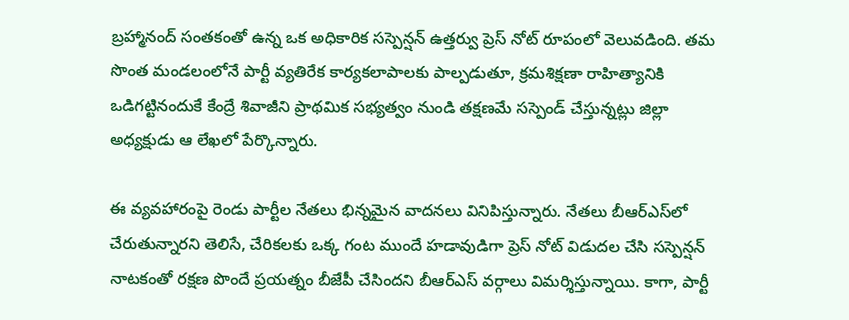బ్రహ్మానంద్ సంతకంతో ఉన్న ఒక అధికారిక సస్పెన్షన్ ఉత్తర్వు ప్రెస్ నోట్ రూపంలో వెలువడింది. తమ సొంత మండలంలోనే పార్టీ వ్యతిరేక కార్యకలాపాలకు పాల్పడుతూ, క్రమశిక్షణా రాహిత్యానికి ఒడిగట్టినందుకే కేంద్రే శివాజీని ప్రాథమిక సభ్యత్వం నుండి తక్షణమే సస్పెండ్ చేస్తున్నట్లు జిల్లా అధ్యక్షుడు ఆ లేఖలో పేర్కొన్నారు.

ఈ వ్యవహారంపై రెండు పార్టీల నేతలు భిన్నమైన వాదనలు వినిపిస్తున్నారు. నేతలు బీఆర్ఎస్‌లో చేరుతున్నారని తెలిసే, చేరికలకు ఒక్క గంట ముందే హడావుడిగా ప్రెస్ నోట్ విడుదల చేసి సస్పెన్షన్ నాటకంతో రక్షణ పొందే ప్రయత్నం బీజేపీ చేసిందని బీఆర్ఎస్ వర్గాలు విమర్శిస్తున్నాయి. కాగా, పార్టీ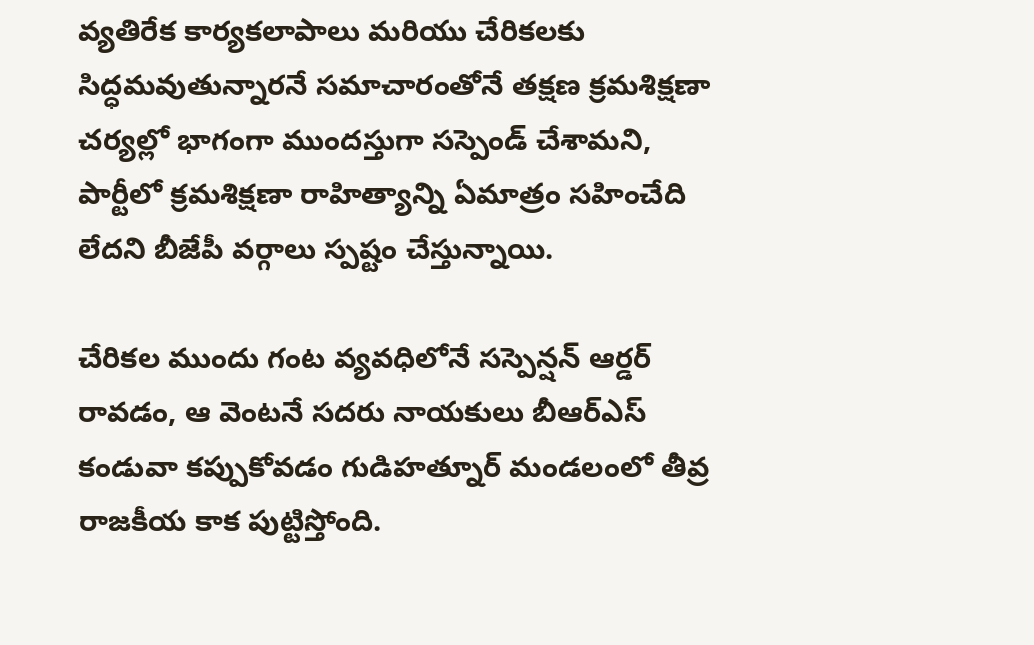వ్యతిరేక కార్యకలాపాలు మరియు చేరికలకు సిద్ధమవుతున్నారనే సమాచారంతోనే తక్షణ క్రమశిక్షణా చర్యల్లో భాగంగా ముందస్తుగా సస్పెండ్ చేశామని, పార్టీలో క్రమశిక్షణా రాహిత్యాన్ని ఏమాత్రం సహించేది లేదని బీజేపీ వర్గాలు స్పష్టం చేస్తున్నాయి.

చేరికల ముందు గంట వ్యవధిలోనే సస్పెన్షన్ ఆర్డర్ రావడం, ఆ వెంటనే సదరు నాయకులు బీఆర్ఎస్ కండువా కప్పుకోవడం గుడిహత్నూర్ మండలంలో తీవ్ర రాజకీయ కాక పుట్టిస్తోంది.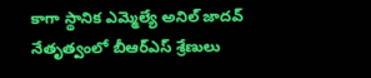కాగా స్థానిక ఎమ్మెల్యే అనిల్ జాదవ్ నేతృత్వంలో బీఆర్ఎస్ శ్రేణులు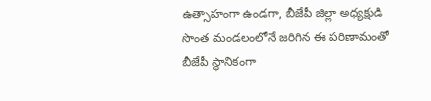ఉత్సాహంగా ఉండగా, బీజేపీ జిల్లా అధ్యక్షుడి సొంత మండలంలోనే జరిగిన ఈ పరిణామంతో బీజేపీ స్థానికంగా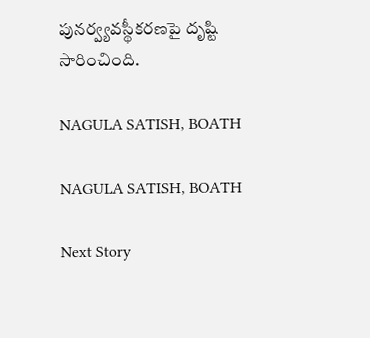పునర్వ్యవస్థీకరణపై దృష్టి సారించింది.

NAGULA SATISH, BOATH

NAGULA SATISH, BOATH

Next Story